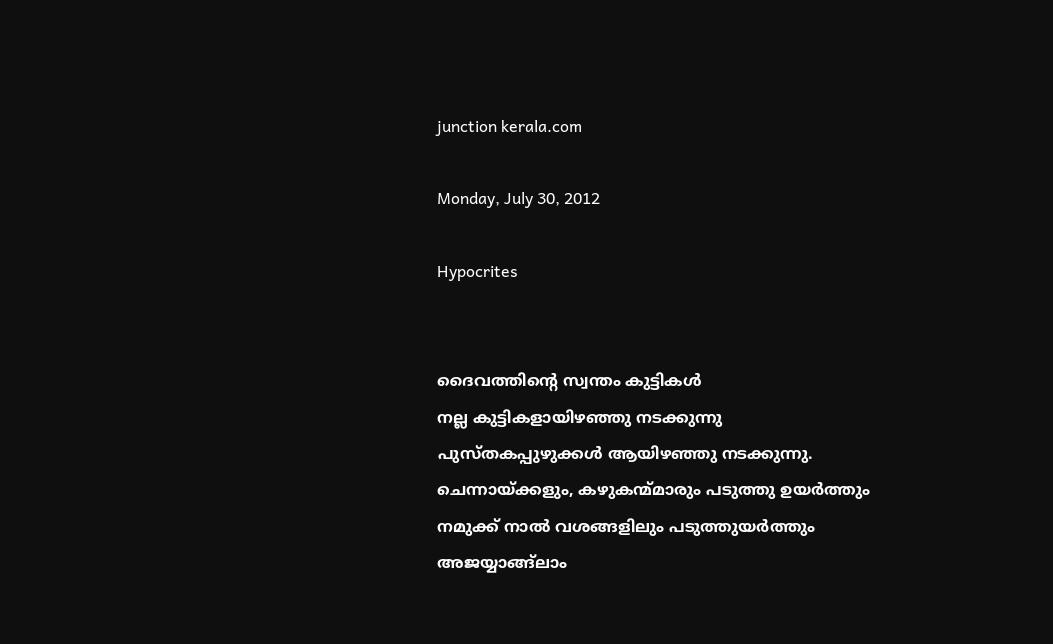junction kerala.com

Monday, July 30, 2012

Hypocrites


ദൈവത്തിന്റെ സ്വന്തം കുട്ടികള്‍
നല്ല കുട്ടികളായിഴഞ്ഞു നടക്കുന്നു
പുസ്തകപ്പുഴുക്കള്‍ ആയിഴഞ്ഞു നടക്കുന്നു.
ചെന്നായ്ക്കളും, കഴുകന്മ്മാരും പടുത്തു ഉയര്‍ത്തും
നമുക്ക് നാല്‍ വശങ്ങളിലും പടുത്തുയര്‍ത്തും
അജയ്യാങ്ങ്ലാം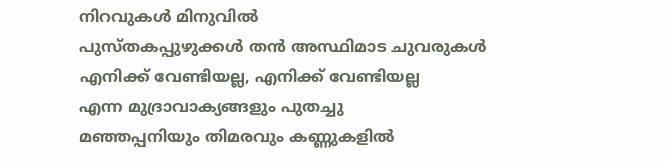നിറവുകള്‍ മിനുവില്‍
പുസ്തകപ്പുഴുക്കള്‍ തന്‍ അസ്ഥിമാട ചുവരുകള്‍
എനിക്ക് വേണ്ടിയല്ല, എനിക്ക് വേണ്ടിയല്ല
എന്ന മുദ്രാവാക്യങ്ങളും പുതച്ചു
മഞ്ഞപ്പനിയും തിമരവും കണ്ണുകളില്‍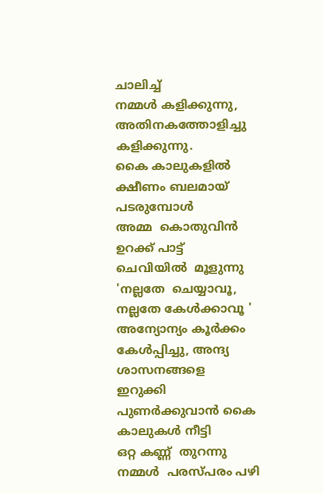ചാലിച്ച്
നമ്മള്‍ കളിക്കുന്നു,  അതിനകത്തോളിച്ചു  കളിക്കുന്നു.
കൈ കാലുകളില്‍  ക്ഷീണം ബലമായ്‌  പടരുമ്പോള്‍
അമ്മ  കൊതുവിന്‍  ഉറക്ക് പാട്ട്  ചെവിയില്‍  മൂളുന്നു
'നല്ലതേ  ചെയ്യാവൂ, നല്ലതേ കേള്‍ക്കാവൂ '
അന്യോന്യം കൂര്‍ക്കം കേള്‍പ്പിച്ചു, അന്ദ്യ ശാസനങ്ങളെ
ഇറുക്കി പുണര്‍ക്കുവാന്‍ കൈ കാലുകള്‍ നീട്ടി
ഒറ്റ കണ്ണ്  തുറന്നു  നമ്മള്‍  പരസ്പരം പഴി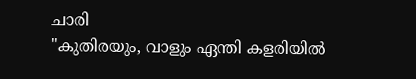ചാരി
"കുതിരയും, വാളും ഏന്തി കളരിയില്‍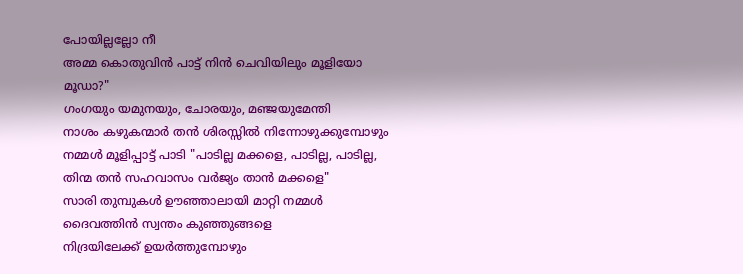പോയില്ലല്ലോ നീ
അമ്മ കൊതുവിന്‍ പാട്ട് നിന്‍ ചെവിയിലും മൂളിയോ മൂഡാ?"
ഗംഗയും യമുനയും, ചോരയും, മഞ്ജയുമേന്തി
നാശം കഴുകന്മാര്‍ തന്‍ ശിരസ്സില്‍ നിന്നോഴുക്കുമ്പോഴും
നമ്മള്‍ മൂളിപ്പാട്ട് പാടി "പാടില്ല മക്കളെ, പാടില്ല, പാടില്ല,
തിന്മ തന്‍ സഹവാസം വര്‍ജ്യം താന്‍ മക്കളെ"
സാരി തുമ്പുകള്‍ ഊഞ്ഞാലായി മാറ്റി നമ്മള്‍
ദൈവത്തിന്‍ സ്വന്തം കുഞ്ഞുങ്ങളെ
നിദ്രയിലേക്ക് ഉയര്‍ത്തുമ്പോഴും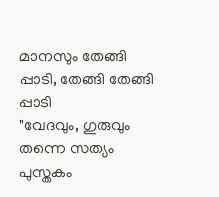മാനസും തേങ്ങി പ്പാടി, തേങ്ങി തേങ്ങി പ്പാടി
"വേദവും, ഗുരുവും തന്നെ സത്യം
പുസ്തകം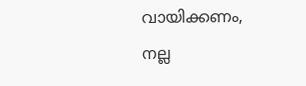വായിക്കണം,
നല്ല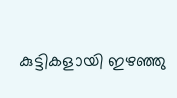കുട്ടികളായി ഇഴഞ്ഞു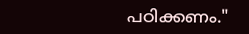പഠിക്കണം."